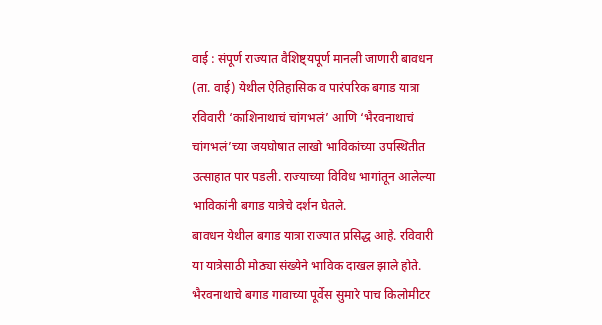वाई : संपूर्ण राज्यात वैशिष्ट्यपूर्ण मानली जाणारी बावधन (ता. वाई) येथील ऐतिहासिक व पारंपरिक बगाड यात्रा रविवारी ‘काशिनाथाचं चांगभलं’ आणि ‘भैरवनाथाचं चांगभलं’च्या जयघोषात लाखो भाविकांच्या उपस्थितीत उत्साहात पार पडली. राज्याच्या विविध भागांतून आलेल्या भाविकांनी बगाड यात्रेचे दर्शन घेतले.
बावधन येथील बगाड यात्रा राज्यात प्रसिद्ध आहे. रविवारी या यात्रेसाठी मोठ्या संख्येने भाविक दाखल झाले होते. भैरवनाथाचे बगाड गावाच्या पूर्वेस सुमारे पाच किलोमीटर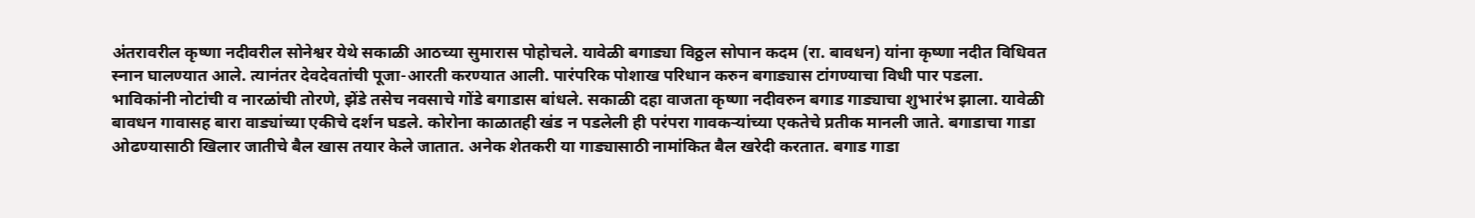अंतरावरील कृष्णा नदीवरील सोनेश्वर येथे सकाळी आठच्या सुमारास पोहोचले. यावेळी बगाड्या विठ्ठल सोपान कदम (रा. बावधन) यांना कृष्णा नदीत विधिवत स्नान घालण्यात आले. त्यानंतर देवदेवतांची पूजा-आरती करण्यात आली. पारंपरिक पोशाख परिधान करुन बगाड्यास टांगण्याचा विधी पार पडला.
भाविकांनी नोटांची व नारळांची तोरणे, झेंडे तसेच नवसाचे गोंडे बगाडास बांधले. सकाळी दहा वाजता कृष्णा नदीवरुन बगाड गाड्याचा शुभारंभ झाला. यावेळी बावधन गावासह बारा वाड्यांच्या एकीचे दर्शन घडले. कोरोना काळातही खंड न पडलेली ही परंपरा गावकऱ्यांच्या एकतेचे प्रतीक मानली जाते. बगाडाचा गाडा ओढण्यासाठी खिलार जातीचे बैल खास तयार केले जातात. अनेक शेतकरी या गाड्यासाठी नामांकित बैल खरेदी करतात. बगाड गाडा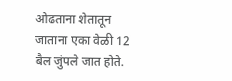ओढताना शेतातून जाताना एका वेळी 12 बैल जुंपले जात होते.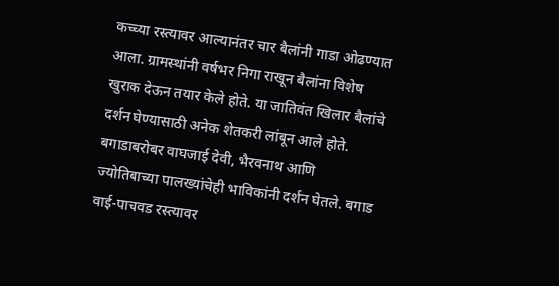कच्च्या रस्त्यावर आल्यानंतर चार बैलांनी गाडा ओढण्यात आला. ग्रामस्थांनी वर्षभर निगा राखून बैलांना विशेष खुराक देऊन तयार केले होते. या जातिवंत खिलार बैलांचे दर्शन घेण्यासाठी अनेक शेतकरी लांबून आले होते.
बगाडाबरोबर वाघजाई देवी, भैरवनाथ आणि ज्योतिबाच्या पालख्यांचेही भाविकांनी दर्शन घेतले. बगाड वाई-पाचवड रस्त्यावर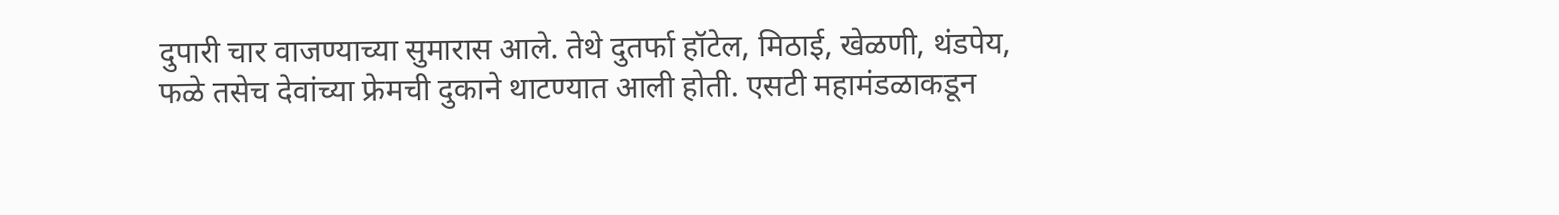दुपारी चार वाजण्याच्या सुमारास आले. तेथे दुतर्फा हॉटेल, मिठाई, खेळणी, थंडपेय, फळे तसेच देवांच्या फ्रेमची दुकाने थाटण्यात आली होती. एसटी महामंडळाकडून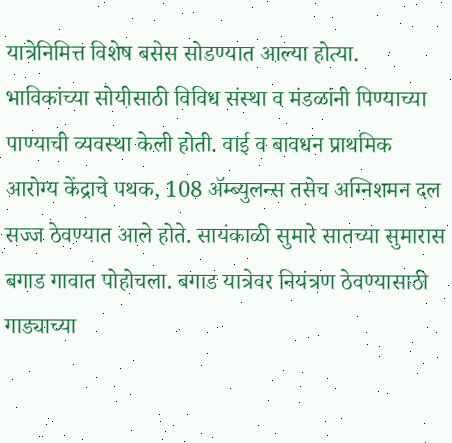यात्रेनिमित्त विशेष बसेस सोडण्यात आल्या होत्या. भाविकांच्या सोयीसाठी विविध संस्था व मंडळांनी पिण्याच्या पाण्याची व्यवस्था केली होती. वाई व बावधन प्राथमिक आरोग्य केंद्राचे पथक, 108 ॲम्ब्युलन्स तसेच अग्निशमन दल सज्ज ठेवण्यात आले होते. सायंकाळी सुमारे सातच्या सुमारास बगाड गावात पोहोचला. बगाड यात्रेवर नियंत्रण ठेवण्यासाठी गाड्याच्या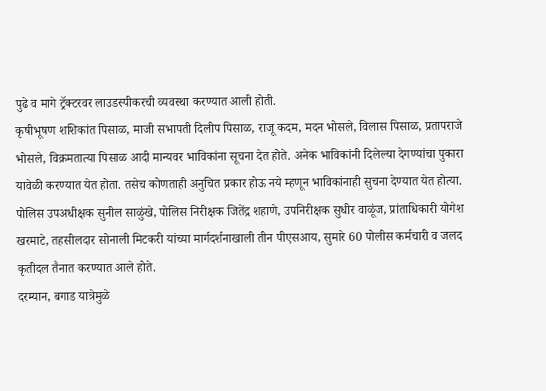पुढे व मागे ट्रॅक्टरवर लाउडस्पीकरची व्यवस्था करण्यात आली होती.
कृषीभूषण शशिकांत पिसाळ, माजी सभापती दिलीप पिसाळ, राजू कदम, मदन भोसले, विलास पिसाळ, प्रतापराजे भोसले, विक्रमतात्या पिसाळ आदी मान्यवर भाविकांना सूचना देत होते. अनेक भाविकांनी दिलेल्या देगण्यांचा पुकारा यावेळी करण्यात येत होता. तसेच कोणताही अनुचित प्रकार होऊ नये म्हणून भाविकांनाही सुचना देण्यात येत होत्या. पोलिस उपअधीक्षक सुनील साळुंखे, पोलिस निरीक्षक जितेंद्र शहाणे, उपनिरीक्षक सुधीर वाळूंज, प्रांताधिकारी योगेश खरमाटे, तहसीलदार सोनाली मिटकरी यांच्या मार्गदर्शनाखाली तीन पीएसआय, सुमारे 60 पोलीस कर्मचारी व जलद कृतीदल तैनात करण्यात आले होते.
दरम्यान, बगाड यात्रेमुळे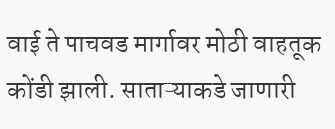वाई ते पाचवड मार्गावर मोठी वाहतूक कोंडी झाली. साताऱ्याकडे जाणारी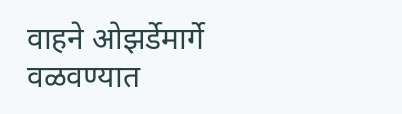वाहने ओझर्डेमार्गे वळवण्यात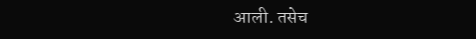आली. तसेच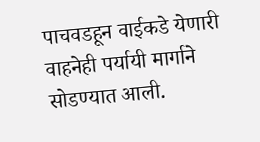पाचवडहून वाईकडे येणारी वाहनेही पर्यायी मार्गाने सोडण्यात आली.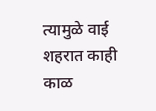त्यामुळे वाई शहरात काही काळ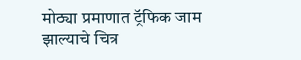मोठ्या प्रमाणात ट्रॅफिक जाम झाल्याचे चित्र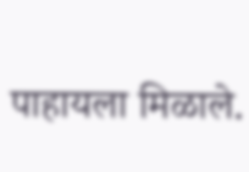पाहायला मिळाले.